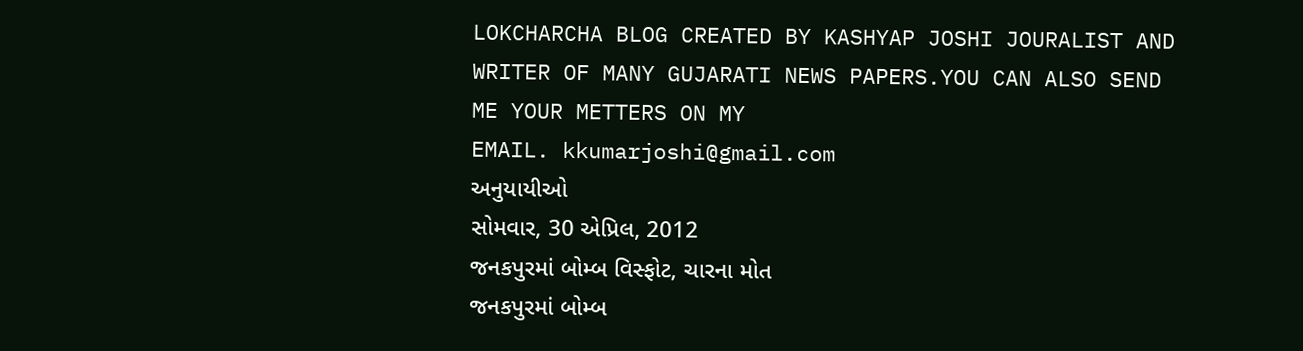LOKCHARCHA BLOG CREATED BY KASHYAP JOSHI JOURALIST AND WRITER OF MANY GUJARATI NEWS PAPERS.YOU CAN ALSO SEND ME YOUR METTERS ON MY
EMAIL. kkumarjoshi@gmail.com
અનુયાયીઓ
સોમવાર, 30 એપ્રિલ, 2012
જનકપુરમાં બોમ્બ વિસ્ફોટ, ચારના મોત
જનકપુરમાં બોમ્બ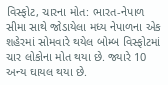વિસ્ફોટ, ચારના મોત: ભારત-નેપાળ સીમા સાથે જોડાયેલા મધ્ય નેપાળના એક શહેરમાં સોમવારે થયેલ બોમ્બ વિસ્ફોટમાં ચાર લોકોના મોત થયા છે. જ્યારે 10 અન્ય ઘાયલ થયા છે.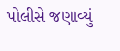પોલીસે જણાવ્યું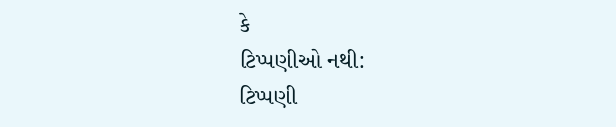કે
ટિપ્પણીઓ નથી:
ટિપ્પણી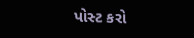પોસ્ટ કરો